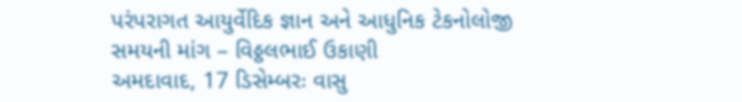પરંપરાગત આયુર્વેદિક જ્ઞાન અને આધુનિક ટેકનોલોજી સમયની માંગ – વિઠ્ઠલભાઈ ઉકાણી
અમદાવાદ, 17 ડિસેમ્બરઃ વાસુ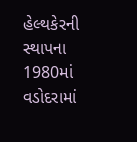હેલ્થકેરની સ્થાપના 1980માં વડોદરામાં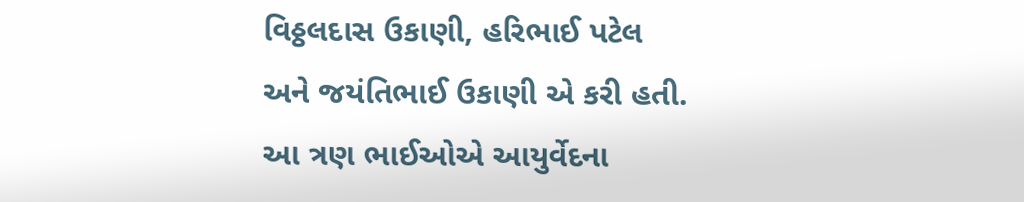વિઠ્ઠલદાસ ઉકાણી, હરિભાઈ પટેલ અને જયંતિભાઈ ઉકાણી એ કરી હતી. આ ત્રણ ભાઈઓએ આયુર્વેદના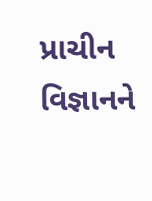પ્રાચીન વિજ્ઞાનને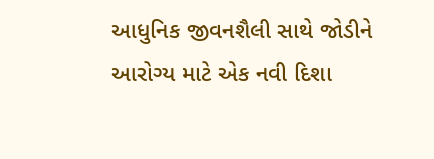આધુનિક જીવનશૈલી સાથે જોડીને આરોગ્ય માટે એક નવી દિશા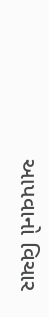આપવાનો વિચાર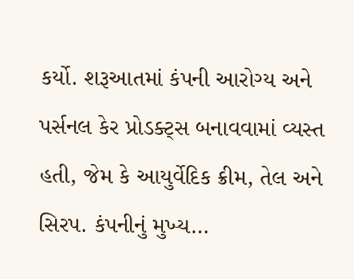કર્યો. શરૂઆતમાં કંપની આરોગ્ય અને પર્સનલ કેર પ્રોડક્ટ્સ બનાવવામાં વ્યસ્ત હતી, જેમ કે આયુર્વેદિક ક્રીમ, તેલ અને સિરપ. કંપનીનું મુખ્ય…